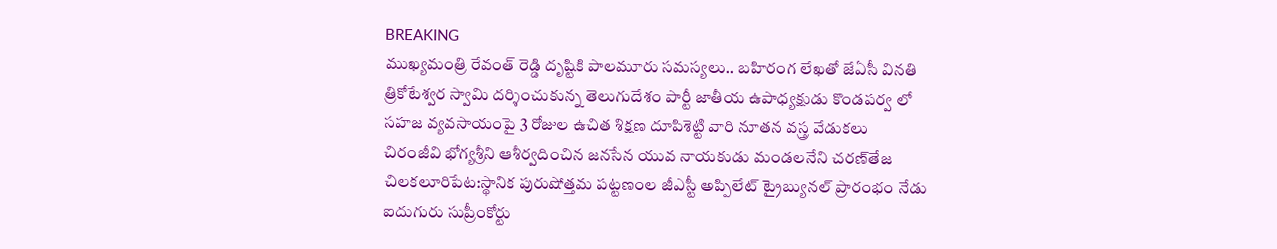BREAKING
ముఖ్యమంత్రి రేవంత్ రెడ్డి దృష్టికి పాలమూరు సమస్యలు.. బహిరంగ లేఖతో జేఏసీ వినతి త్రికోటేశ్వర స్వామి దర్శించుకున్న తెలుగుదేశం పార్టీ జాతీయ ఉపాధ్యక్షుడు కొండపర్వ లో సహజ వ్యవసాయంపై 3 రోజుల ఉచిత శిక్షణ దూపిశెట్టి వారి నూతన వస్త్ర వేడుకలు చిరంజీవి భోగ్యశ్రీని ఆశీర్వదించిన జనసేన యువ నాయకుడు మండలనేని చరణ్‌తేజ చిలకలూరిపేట:స్థానిక పురుషోత్తమ పట్టణంల జీఎస్టీ అప్పిలేట్ ట్రైబ్యునల్ ప్రారంభం నేడు ఐదుగురు సుప్రీంకోర్టు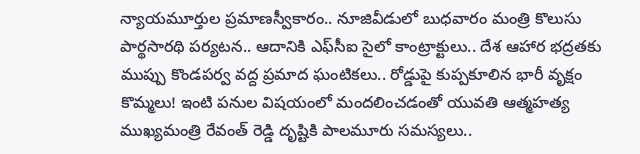న్యాయమూర్తుల ప్రమాణస్వీకారం.. నూజివీడులో బుధవారం మంత్రి కొలుసు పార్థసారథి పర్యటన.. ఆదానికి ఎఫ్‌సీఐ సైలో కాంట్రాక్టులు.. దేశ ఆహార భద్రతకు ముప్పు కొండపర్వ వద్ద ప్రమాద ఘంటికలు.. రోడ్డుపై కుప్పకూలిన భారీ వృక్షం కొమ్మలు! ఇంటి పనుల విషయంలో మందలించడంతో యువతి ఆత్మహత్య ముఖ్యమంత్రి రేవంత్ రెడ్డి దృష్టికి పాలమూరు సమస్యలు..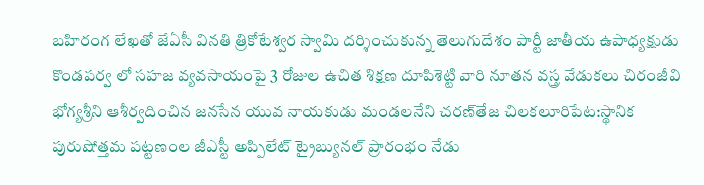బహిరంగ లేఖతో జేఏసీ వినతి త్రికోటేశ్వర స్వామి దర్శించుకున్న తెలుగుదేశం పార్టీ జాతీయ ఉపాధ్యక్షుడు కొండపర్వ లో సహజ వ్యవసాయంపై 3 రోజుల ఉచిత శిక్షణ దూపిశెట్టి వారి నూతన వస్త్ర వేడుకలు చిరంజీవి భోగ్యశ్రీని ఆశీర్వదించిన జనసేన యువ నాయకుడు మండలనేని చరణ్‌తేజ చిలకలూరిపేట:స్థానిక పురుషోత్తమ పట్టణంల జీఎస్టీ అప్పిలేట్ ట్రైబ్యునల్ ప్రారంభం నేడు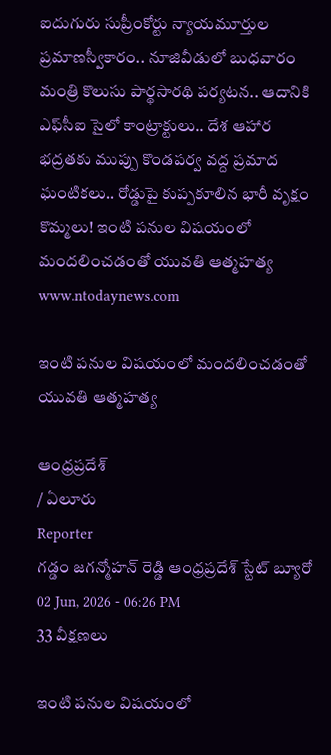ఐదుగురు సుప్రీంకోర్టు న్యాయమూర్తుల ప్రమాణస్వీకారం.. నూజివీడులో బుధవారం మంత్రి కొలుసు పార్థసారథి పర్యటన.. ఆదానికి ఎఫ్‌సీఐ సైలో కాంట్రాక్టులు.. దేశ ఆహార భద్రతకు ముప్పు కొండపర్వ వద్ద ప్రమాద ఘంటికలు.. రోడ్డుపై కుప్పకూలిన భారీ వృక్షం కొమ్మలు! ఇంటి పనుల విషయంలో మందలించడంతో యువతి ఆత్మహత్య
www.ntodaynews.com

ఇంటి పనుల విషయంలో మందలించడంతో యువతి ఆత్మహత్య

ఆంధ్రప్రదేశ్
/ ఏలూరు
Reporter
గడ్డం జగన్మోహన్ రెడ్డి ఆంధ్రప్రదేశ్ స్టేట్ బ్యూరో
02 Jun, 2026 - 06:26 PM
33 వీక్షణలు

ఇంటి పనుల విషయంలో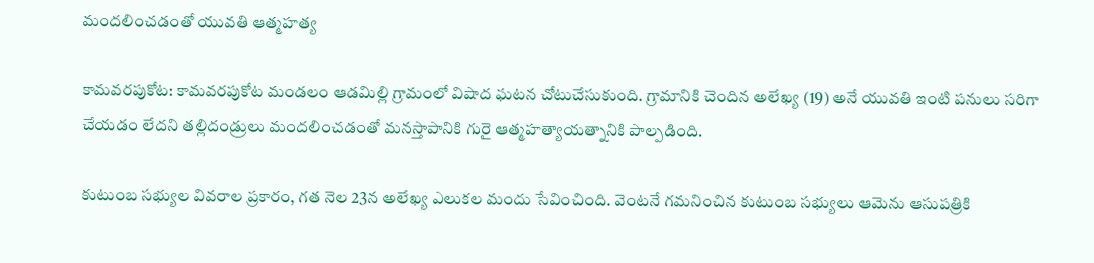మందలించడంతో యువతి ఆత్మహత్య

కామవరపుకోట: కామవరపుకోట మండలం ఆడమిల్లి గ్రామంలో విషాద ఘటన చోటుచేసుకుంది. గ్రామానికి చెందిన అలేఖ్య (19) అనే యువతి ఇంటి పనులు సరిగా చేయడం లేదని తల్లిదండ్రులు మందలించడంతో మనస్తాపానికి గురై ఆత్మహత్యాయత్నానికి పాల్పడింది.

కుటుంబ సభ్యుల వివరాల ప్రకారం, గత నెల 23న అలేఖ్య ఎలుకల మందు సేవించింది. వెంటనే గమనించిన కుటుంబ సభ్యులు ఆమెను ఆసుపత్రికి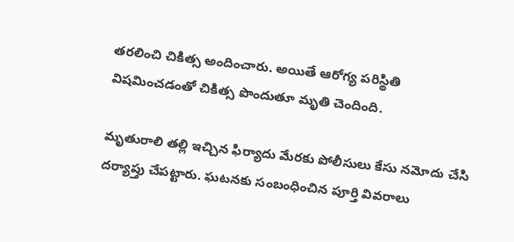తరలించి చికిత్స అందించారు. అయితే ఆరోగ్య పరిస్థితి విషమించడంతో చికిత్స పొందుతూ మృతి చెందింది.

మృతురాలి తల్లి ఇచ్చిన ఫిర్యాదు మేరకు పోలీసులు కేసు నమోదు చేసి దర్యాప్తు చేపట్టారు. ఘటనకు సంబంధించిన పూర్తి వివరాలు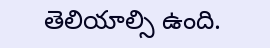తెలియాల్సి ఉంది.